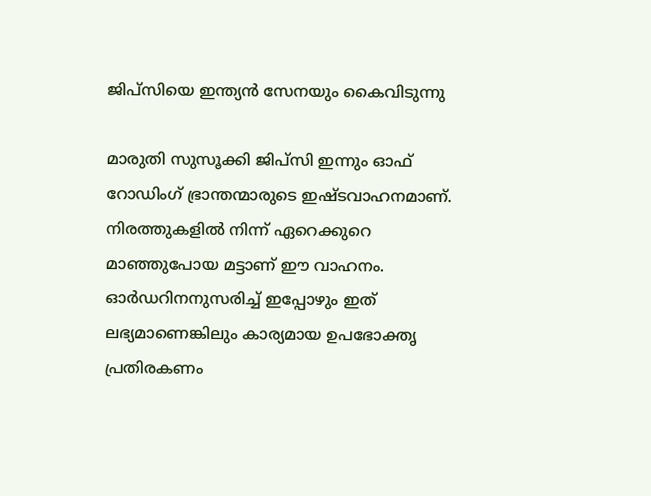ജിപ്സിയെ ഇന്ത്യന്‍ സേനയും കൈവിടുന്നു

മാരുതി സുസൂക്കി ജിപ്സി ഇന്നും ഓഫ് റോഡിംഗ് ഭ്രാന്തന്മാരുടെ ഇഷ്ടവാഹനമാണ്. നിരത്തുകളില്‍ നിന്ന് ഏറെക്കുറെ മാഞ്ഞുപോയ മട്ടാണ് ഈ വാഹനം. ഓര്‍ഡറിനനുസരിച്ച് ഇപ്പോഴും ഇത് ലഭ്യമാണെങ്കിലും കാര്യമായ ഉപഭോക്തൃ പ്രതിരകണം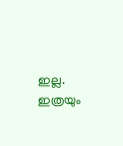ഇല്ല. ഇത്രയും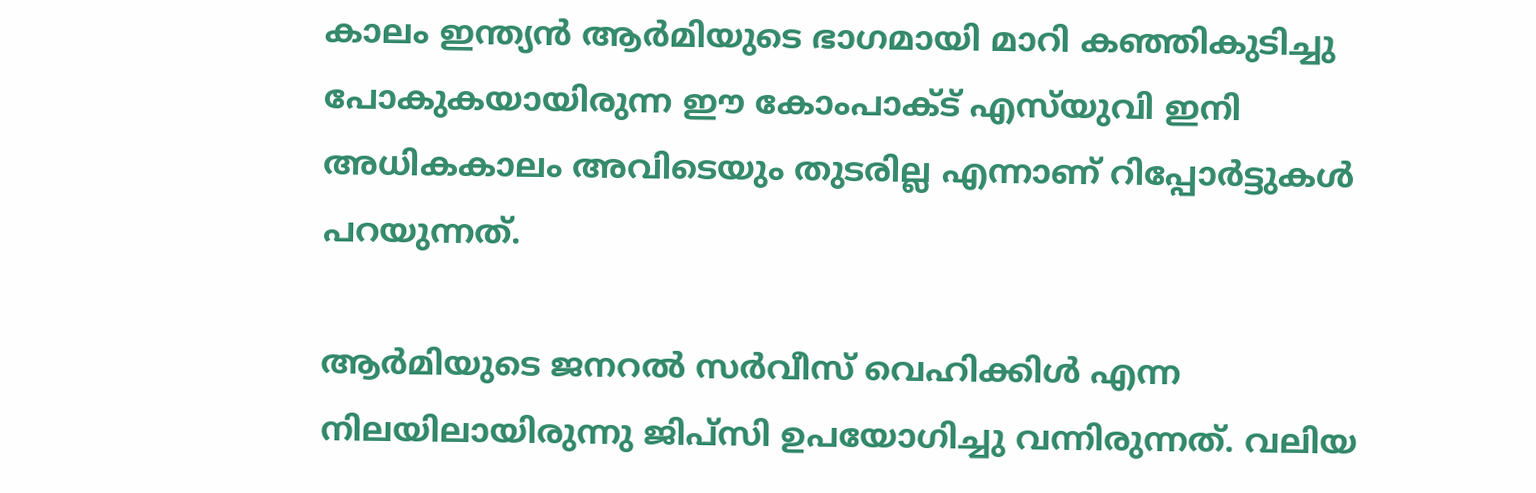കാലം ഇന്ത്യന്‍ ആര്‍മിയുടെ ഭാഗമായി മാറി കഞ്ഞികുടിച്ചു പോകുകയായിരുന്ന ഈ കോംപാക്ട് എസ്‍യുവി ഇനി അധികകാലം അവിടെയും തുടരില്ല എന്നാണ് റിപ്പോര്‍ട്ടുകള്‍ പറയുന്നത്.

ആര്‍മിയുടെ ജനറല്‍ സര്‍വീസ് വെഹിക്കിള്‍ എന്ന നിലയിലായിരുന്നു ജിപ്സി ഉപയോഗിച്ചു വന്നിരുന്നത്. വലിയ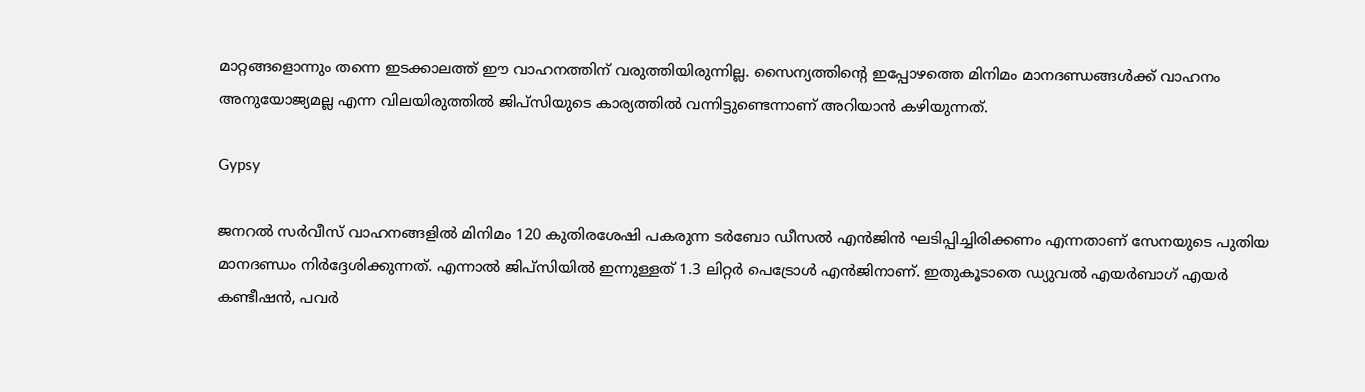മാറ്റങ്ങളൊന്നും തന്നെ ഇടക്കാലത്ത് ഈ വാഹനത്തിന് വരുത്തിയിരുന്നില്ല. സൈന്യത്തിന്‍റെ ഇപ്പോഴത്തെ മിനിമം മാനദണ്ഡങ്ങള്‍ക്ക് വാഹനം അനുയോജ്യമല്ല എന്ന വിലയിരുത്തില്‍ ജിപ്സിയുടെ കാര്യത്തില്‍ വന്നിട്ടുണ്ടെന്നാണ് അറിയാന്‍ കഴിയുന്നത്.

Gypsy

ജനറല്‍ സര്‍വീസ് വാഹനങ്ങളില്‍ മിനിമം 120 കുതിരശേഷി പകരുന്ന ടര്‍ബോ ഡീസല്‍ എന്‍ജിന്‍ ഘടിപ്പിച്ചിരിക്കണം എന്നതാണ് സേനയുടെ പുതിയ മാനദണ്ഡം നിര്‍ദ്ദേശിക്കുന്നത്. എന്നാല്‍ ജിപ്സിയില്‍ ഇന്നുള്ളത് 1.3 ലിറ്റര്‍ പെട്രോള്‍ എന്‍ജിനാണ്. ഇതുകൂടാതെ ഡ്യുവല്‍ എയര്‍ബാഗ് എയര്‍ കണ്ടീഷന്‍, പവര്‍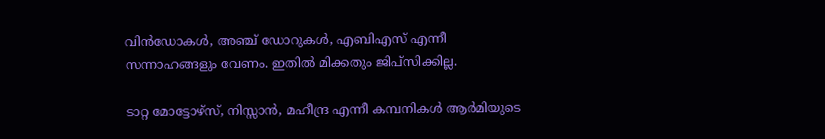വിന്‍ഡോകള്‍, അഞ്ച് ഡോറുകള്‍, എബിഎസ് എന്നീ സന്നാഹങ്ങളും വേണം. ഇതില്‍ മിക്കതും ജിപ്സിക്കില്ല.

ടാറ്റ മോട്ടോഴ്സ്, നിസ്സാന്‍, മഹീന്ദ്ര എന്നീ കമ്പനികള്‍ ആര്‍മിയുടെ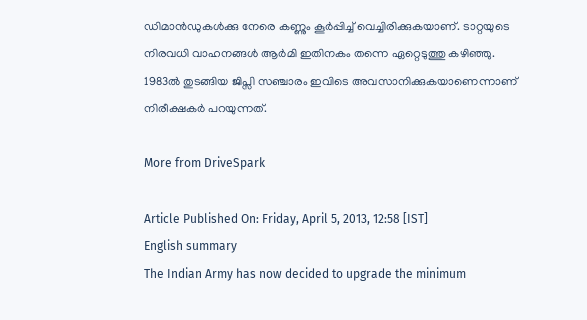ഡിമാന്‍ഡുകള്‍ക്കു നേരെ കണ്ണും കൂര്‍പ്പിച്ച് വെച്ചിരിക്കുകയാണ്. ടാറ്റയുടെ നിരവധി വാഹനങ്ങള്‍ ആര്‍മി ഇതിനകം തന്നെ ഏറ്റെടുത്തു കഴിഞ്ഞു. 1983ല്‍ തുടങ്ങിയ ജിപ്സി സഞ്ചാരം ഇവിടെ അവസാനിക്കുകയാണെന്നാണ് നിരീക്ഷകര്‍ പറയുന്നത്.

More from DriveSpark

Article Published On: Friday, April 5, 2013, 12:58 [IST]
English summary
The Indian Army has now decided to upgrade the minimum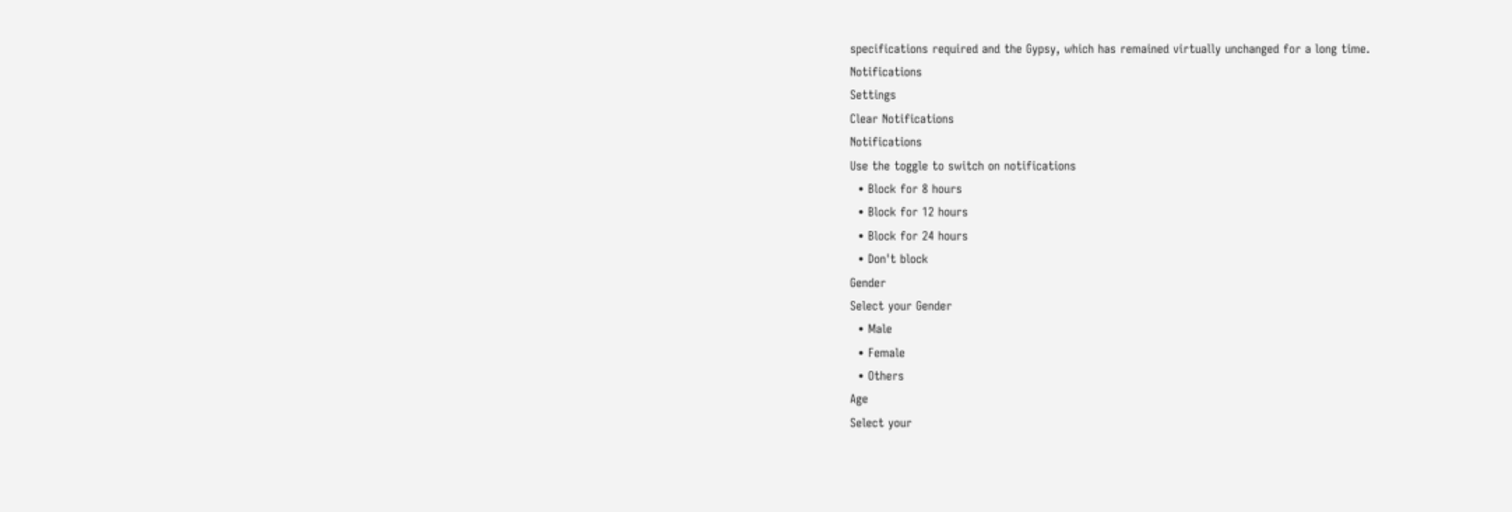specifications required and the Gypsy, which has remained virtually unchanged for a long time.
Notifications
Settings
Clear Notifications
Notifications
Use the toggle to switch on notifications
  • Block for 8 hours
  • Block for 12 hours
  • Block for 24 hours
  • Don't block
Gender
Select your Gender
  • Male
  • Female
  • Others
Age
Select your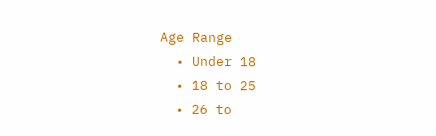Age Range
  • Under 18
  • 18 to 25
  • 26 to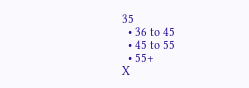35
  • 36 to 45
  • 45 to 55
  • 55+
X